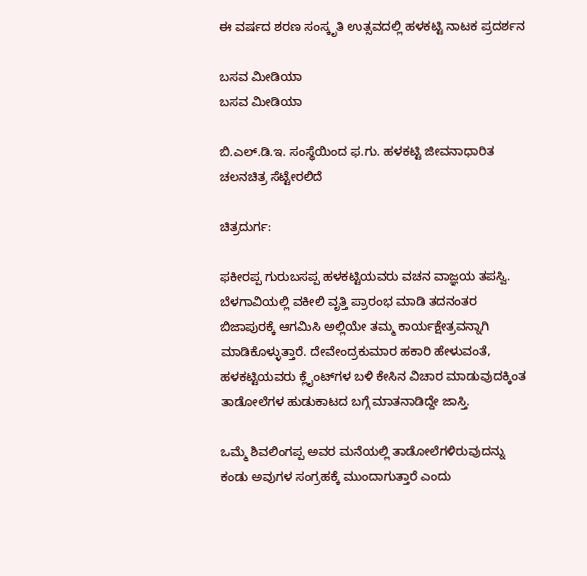ಈ ವರ್ಷದ ಶರಣ ಸಂಸ್ಕೃತಿ ಉತ್ಸವದಲ್ಲಿ ಹಳಕಟ್ಟಿ ನಾಟಕ ಪ್ರದರ್ಶನ

ಬಸವ ಮೀಡಿಯಾ
ಬಸವ ಮೀಡಿಯಾ

ಬಿ.ಎಲ್.ಡಿ.ಇ. ಸಂಸ್ಥೆಯಿಂದ ಫ.ಗು. ಹಳಕಟ್ಟಿ ಜೀವನಾಧಾರಿತ ಚಲನಚಿತ್ರ ಸೆಟ್ಟೇರಲಿದೆ

ಚಿತ್ರದುರ್ಗ:

ಫಕೀರಪ್ಪ ಗುರುಬಸಪ್ಪ ಹಳಕಟ್ಟಿಯವರು ವಚನ ವಾಜ್ಞಯ ತಪಸ್ವಿ. ಬೆಳಗಾವಿಯಲ್ಲಿ ವಕೀಲಿ ವೃತ್ತಿ ಪ್ರಾರಂಭ ಮಾಡಿ ತದನಂತರ ಬಿಜಾಪುರಕ್ಕೆ ಆಗಮಿಸಿ ಅಲ್ಲಿಯೇ ತಮ್ಮ ಕಾರ್ಯಕ್ಷೇತ್ರವನ್ನಾಗಿ ಮಾಡಿಕೊಳ್ಳುತ್ತಾರೆ. ದೇವೇಂದ್ರಕುಮಾರ ಹಕಾರಿ ಹೇಳುವಂತೆ, ಹಳಕಟ್ಟಿಯವರು ಕ್ಲೈಂಟ್‌ಗಳ ಬಳಿ ಕೇಸಿನ ವಿಚಾರ ಮಾಡುವುದಕ್ಕಿಂತ ತಾಡೋಲೆಗಳ ಹುಡುಕಾಟದ ಬಗ್ಗೆ ಮಾತನಾಡಿದ್ದೇ ಜಾಸ್ತಿ.

ಒಮ್ಮೆ ಶಿವಲಿಂಗಪ್ಪ ಅವರ ಮನೆಯಲ್ಲಿ ತಾಡೋಲೆಗಳಿರುವುದನ್ನು ಕಂಡು ಅವುಗಳ ಸಂಗ್ರಹಕ್ಕೆ ಮುಂದಾಗುತ್ತಾರೆ ಎಂದು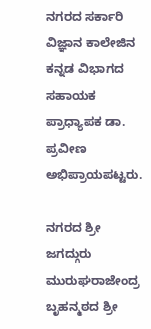ನಗರದ ಸರ್ಕಾರಿ ವಿಜ್ಞಾನ ಕಾಲೇಜಿನ ಕನ್ನಡ ವಿಭಾಗದ ಸಹಾಯಕ ಪ್ರಾಧ್ಯಾಪಕ ಡಾ. ಪ್ರವೀಣ ಅಭಿಪ್ರಾಯಪಟ್ಟರು.

ನಗರದ ಶ್ರೀ ಜಗದ್ಗುರು ಮುರುಘರಾಜೇಂದ್ರ ಬೃಹನ್ಮಠದ ಶ್ರೀ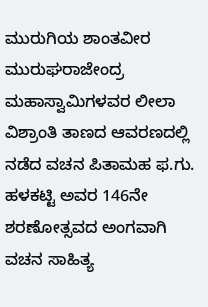ಮುರುಗಿಯ ಶಾಂತವೀರ ಮುರುಘರಾಜೇಂದ್ರ ಮಹಾಸ್ವಾಮಿಗಳವರ ಲೀಲಾ ವಿಶ್ರಾಂತಿ ತಾಣದ ಆವರಣದಲ್ಲಿ ನಡೆದ ವಚನ ಪಿತಾಮಹ ಫ.ಗು. ಹಳಕಟ್ಟಿ ಅವರ 146ನೇ ಶರಣೋತ್ಸವದ ಅಂಗವಾಗಿ ವಚನ ಸಾಹಿತ್ಯ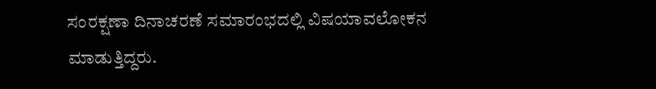ಸಂರಕ್ಷಣಾ ದಿನಾಚರಣೆ ಸಮಾರಂಭದಲ್ಲಿ ವಿಷಯಾವಲೋಕನ ಮಾಡುತ್ತಿದ್ದರು.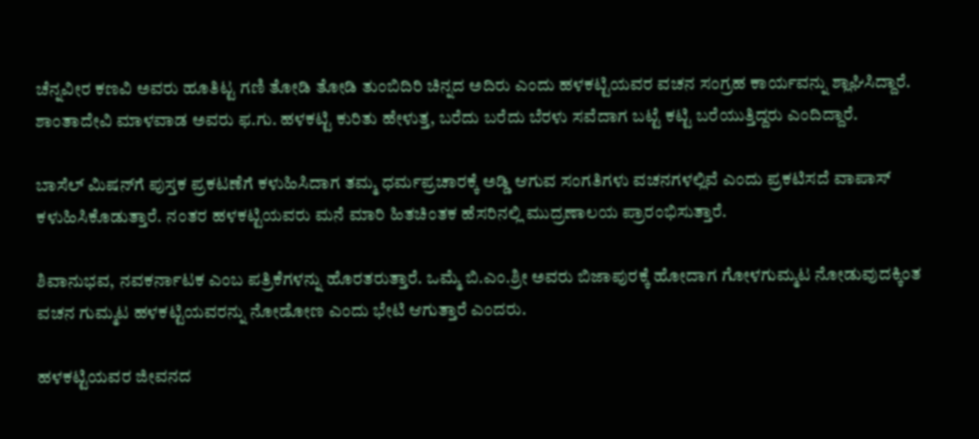ಚೆನ್ನವೀರ ಕಣವಿ ಅವರು ಹೂತಿಟ್ಟ ಗಣಿ ತೋಡಿ ತೋಡಿ ತುಂಬಿದಿರಿ ಚಿನ್ನದ ಅದಿರು ಎಂದು ಹಳಕಟ್ಟಿಯವರ ವಚನ ಸಂಗ್ರಹ ಕಾರ್ಯವನ್ನು ಶ್ಲಾಘಿಸಿದ್ದಾರೆ. ಶಾಂತಾದೇವಿ ಮಾಳವಾಡ ಅವರು ಫ.ಗು. ಹಳಕಟ್ಟಿ ಕುರಿತು ಹೇಳುತ್ತ, ಬರೆದು ಬರೆದು ಬೆರಳು ಸವೆದಾಗ ಬಟ್ಟೆ ಕಟ್ಟಿ ಬರೆಯುತ್ತಿದ್ದರು ಎಂದಿದ್ದಾರೆ.

ಬಾಸೆಲ್ ಮಿಷನ್‌ಗೆ ಪುಸ್ತಕ ಪ್ರಕಟಣೆಗೆ ಕಳುಹಿಸಿದಾಗ ತಮ್ಮ ಧರ್ಮಪ್ರಚಾರಕ್ಕೆ ಅಡ್ಡಿ ಆಗುವ ಸಂಗತಿಗಳು ವಚನಗಳಲ್ಲಿವೆ ಎಂದು ಪ್ರಕಟಿಸದೆ ವಾಪಾಸ್ ಕಳುಹಿಸಿಕೊಡುತ್ತಾರೆ. ನಂತರ ಹಳಕಟ್ಟಿಯವರು ಮನೆ ಮಾರಿ ಹಿತಚಿಂತಕ ಹೆಸರಿನಲ್ಲಿ ಮುದ್ರಣಾಲಯ ಪ್ರಾರಂಭಿಸುತ್ತಾರೆ.

ಶಿವಾನುಭವ, ನವಕರ್ನಾಟಕ ಎಂಬ ಪತ್ರಿಕೆಗಳನ್ನು ಹೊರತರುತ್ತಾರೆ. ಒಮ್ಮೆ ಬಿ.ಎಂ.ಶ್ರೀ ಅವರು ಬಿಜಾಪುರಕ್ಕೆ ಹೋದಾಗ ಗೋಳಗುಮ್ಮಟ ನೋಡುವುದಕ್ಕಿಂತ ವಚನ ಗುಮ್ಮಟ ಹಳಕಟ್ಟಿಯವರನ್ನು ನೋಡೋಣ ಎಂದು ಭೇಟಿ ಆಗುತ್ತಾರೆ ಎಂದರು.

ಹಳಕಟ್ಟಿಯವರ ಜೀವನದ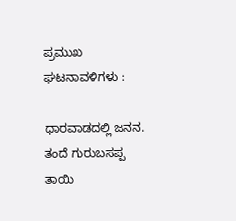ಪ್ರಮುಖ ಘಟನಾವಳಿಗಳು :

ಧಾರವಾಡದಲ್ಲಿ ಜನನ. ತಂದೆ ಗುರುಬಸಪ್ಪ ತಾಯಿ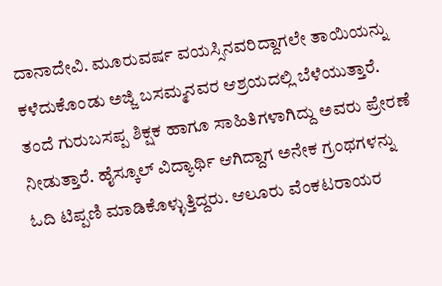ದಾನಾದೇವಿ. ಮೂರುವರ್ಷ ವಯಸ್ಸಿನವರಿದ್ದಾಗಲೇ ತಾಯಿಯನ್ನು ಕಳೆದುಕೊಂಡು ಅಜ್ಜಿ ಬಸಮ್ಮನವರ ಆಶ್ರಯದಲ್ಲಿ ಬೆಳೆಯುತ್ತಾರೆ. ತಂದೆ ಗುರುಬಸಪ್ಪ ಶಿಕ್ಷಕ ಹಾಗೂ ಸಾಹಿತಿಗಳಾಗಿದ್ದು ಅವರು ಪ್ರೇರಣೆ ನೀಡುತ್ತಾರೆ. ಹೈಸ್ಕೂಲ್ ವಿದ್ಯಾರ್ಥಿ ಆಗಿದ್ದಾಗ ಅನೇಕ ಗ್ರಂಥಗಳನ್ನು ಓದಿ ಟಿಪ್ಪಣಿ ಮಾಡಿಕೊಳ್ಳುತ್ತಿದ್ದರು. ಆಲೂರು ವೆಂಕಟರಾಯರ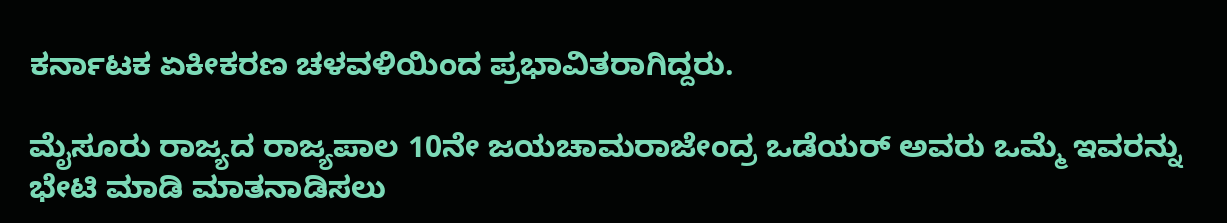ಕರ್ನಾಟಕ ಏಕೀಕರಣ ಚಳವಳಿಯಿಂದ ಪ್ರಭಾವಿತರಾಗಿದ್ದರು.

ಮೈಸೂರು ರಾಜ್ಯದ ರಾಜ್ಯಪಾಲ 10ನೇ ಜಯಚಾಮರಾಜೇಂದ್ರ ಒಡೆಯರ್ ಅವರು ಒಮ್ಮೆ ಇವರನ್ನು ಭೇಟಿ ಮಾಡಿ ಮಾತನಾಡಿಸಲು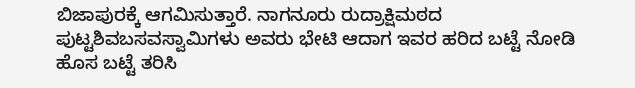ಬಿಜಾಪುರಕ್ಕೆ ಆಗಮಿಸುತ್ತಾರೆ. ನಾಗನೂರು ರುದ್ರಾಕ್ಷಿಮಠದ ಪುಟ್ಟಶಿವಬಸವಸ್ವಾಮಿಗಳು ಅವರು ಭೇಟಿ ಆದಾಗ ಇವರ ಹರಿದ ಬಟ್ಟೆ ನೋಡಿ ಹೊಸ ಬಟ್ಟೆ ತರಿಸಿ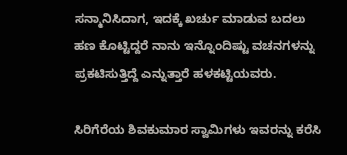ಸನ್ಮಾನಿಸಿದಾಗ, ಇದಕ್ಕೆ ಖರ್ಚು ಮಾಡುವ ಬದಲು ಹಣ ಕೊಟ್ಟಿದ್ದರೆ ನಾನು ಇನ್ನೊಂದಿಷ್ಟು ವಚನಗಳನ್ನು ಪ್ರಕಟಿಸುತ್ತಿದ್ದೆ ಎನ್ನುತ್ತಾರೆ ಹಳಕಟ್ಟಿಯವರು.

ಸಿರಿಗೆರೆಯ ಶಿವಕುಮಾರ ಸ್ವಾಮಿಗಳು ಇವರನ್ನು ಕರೆಸಿ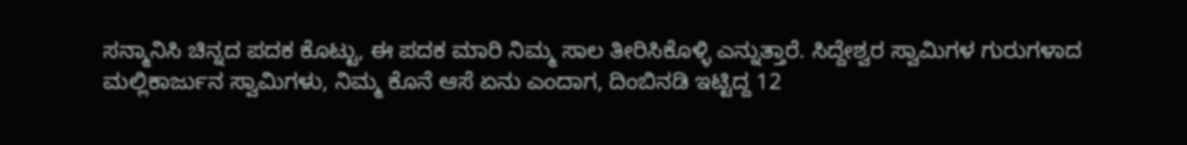ಸನ್ಮಾನಿಸಿ ಚಿನ್ನದ ಪದಕ ಕೊಟ್ಟು, ಈ ಪದಕ ಮಾರಿ ನಿಮ್ಮ ಸಾಲ ತೀರಿಸಿಕೊಳ್ಳಿ ಎನ್ನುತ್ತಾರೆ. ಸಿದ್ದೇಶ್ವರ ಸ್ವಾಮಿಗಳ ಗುರುಗಳಾದ ಮಲ್ಲಿಕಾರ್ಜುನ ಸ್ವಾಮಿಗಳು, ನಿಮ್ಮ ಕೊನೆ ಆಸೆ ಏನು ಎಂದಾಗ, ದಿಂಬಿನಡಿ ಇಟ್ಟಿದ್ದ 12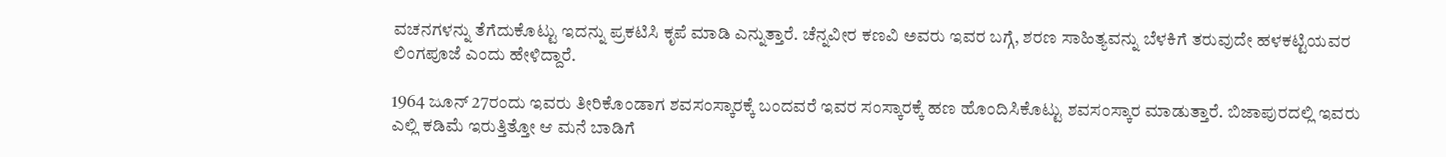ವಚನಗಳನ್ನು ತೆಗೆದುಕೊಟ್ಟು ಇದನ್ನು ಪ್ರಕಟಿಸಿ ಕೃಪೆ ಮಾಡಿ ಎನ್ನುತ್ತಾರೆ. ಚೆನ್ನವೀರ ಕಣವಿ ಅವರು ಇವರ ಬಗ್ಗೆ, ಶರಣ ಸಾಹಿತ್ಯವನ್ನು ಬೆಳಕಿಗೆ ತರುವುದೇ ಹಳಕಟ್ಟಿಯವರ ಲಿಂಗಪೂಜೆ ಎಂದು ಹೇಳಿದ್ದಾರೆ.

1964 ಜೂನ್ 27ರಂದು ಇವರು ತೀರಿಕೊಂಡಾಗ ಶವಸಂಸ್ಕಾರಕ್ಕೆ ಬಂದವರೆ ಇವರ ಸಂಸ್ಕಾರಕ್ಕೆ ಹಣ ಹೊಂದಿಸಿಕೊಟ್ಟು ಶವಸಂಸ್ಕಾರ ಮಾಡುತ್ತಾರೆ. ಬಿಜಾಪುರದಲ್ಲಿ ಇವರು ಎಲ್ಲಿ ಕಡಿಮೆ ಇರುತ್ತಿತ್ತೋ ಆ ಮನೆ ಬಾಡಿಗೆ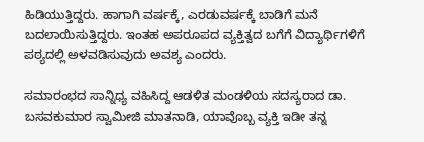ಹಿಡಿಯುತ್ತಿದ್ದರು. ಹಾಗಾಗಿ ವರ್ಷಕ್ಕೆ, ಎರಡುವರ್ಷಕ್ಕೆ ಬಾಡಿಗೆ ಮನೆ ಬದಲಾಯಿಸುತ್ತಿದ್ದರು. ಇಂತಹ ಅಪರೂಪದ ವ್ಯಕ್ತಿತ್ವದ ಬಗೆಗೆ ವಿದ್ಯಾರ್ಥಿಗಳಿಗೆ ಪಠ್ಯದಲ್ಲಿ ಅಳವಡಿಸುವುದು ಅವಶ್ಯ ಎಂದರು.

ಸಮಾರಂಭದ ಸಾನ್ನಿಧ್ಯ ವಹಿಸಿದ್ದ ಆಡಳಿತ ಮಂಡಳಿಯ ಸದಸ್ಯರಾದ ಡಾ. ಬಸವಕುಮಾರ ಸ್ವಾಮೀಜಿ ಮಾತನಾಡಿ, ಯಾವೊಬ್ಬ ವ್ಯಕ್ತಿ ಇಡೀ ತನ್ನ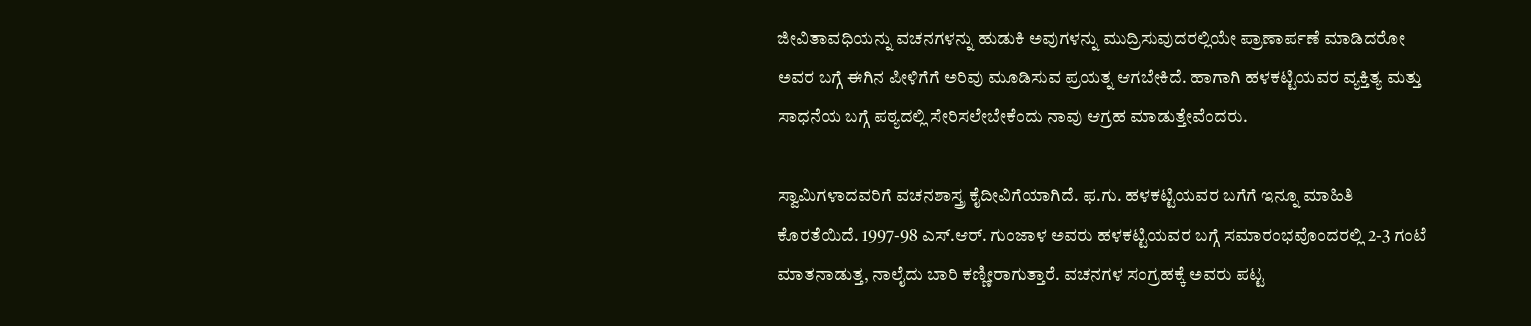ಜೀವಿತಾವಧಿಯನ್ನು ವಚನಗಳನ್ನು ಹುಡುಕಿ ಅವುಗಳನ್ನು ಮುದ್ರಿಸುವುದರಲ್ಲಿಯೇ ಪ್ರಾಣಾರ್ಪಣೆ ಮಾಡಿದರೋ ಅವರ ಬಗ್ಗೆ ಈಗಿನ ಪೀಳಿಗೆಗೆ ಅರಿವು ಮೂಡಿಸುವ ಪ್ರಯತ್ನ ಆಗಬೇಕಿದೆ. ಹಾಗಾಗಿ ಹಳಕಟ್ಟಿಯವರ ವ್ಯಕ್ತಿತ್ಯ ಮತ್ತು ಸಾಧನೆಯ ಬಗ್ಗೆ ಪಠ್ಯದಲ್ಲಿ ಸೇರಿಸಲೇಬೇಕೆಂದು ನಾವು ಆಗ್ರಹ ಮಾಡುತ್ತೇವೆಂದರು.

ಸ್ವಾಮಿಗಳಾದವರಿಗೆ ವಚನಶಾಸ್ತ್ರ ಕೈದೀವಿಗೆಯಾಗಿದೆ. ಫ.ಗು. ಹಳಕಟ್ಟಿಯವರ ಬಗೆಗೆ ಇನ್ನೂ ಮಾಹಿತಿ ಕೊರತೆಯಿದೆ. 1997-98 ಎಸ್‌.ಆರ್. ಗುಂಜಾಳ ಅವರು ಹಳಕಟ್ಟಿಯವರ ಬಗ್ಗೆ ಸಮಾರಂಭವೊಂದರಲ್ಲಿ 2-3 ಗಂಟೆ ಮಾತನಾಡುತ್ತ, ನಾಲೈದು ಬಾರಿ ಕಣ್ಣೀರಾಗುತ್ತಾರೆ. ವಚನಗಳ ಸಂಗ್ರಹಕ್ಕೆ ಅವರು ಪಟ್ಟ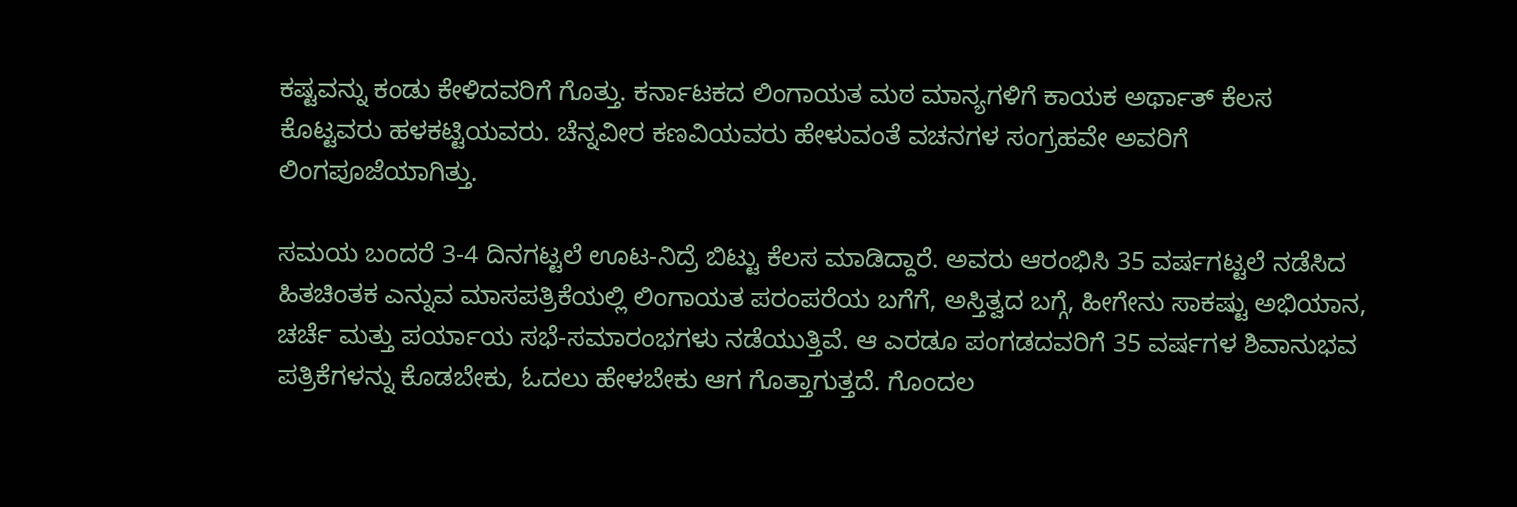ಕಷ್ಟವನ್ನು ಕಂಡು ಕೇಳಿದವರಿಗೆ ಗೊತ್ತು. ಕರ್ನಾಟಕದ ಲಿಂಗಾಯತ ಮಠ ಮಾನ್ಯಗಳಿಗೆ ಕಾಯಕ ಅರ್ಥಾತ್ ಕೆಲಸ ಕೊಟ್ಟವರು ಹಳಕಟ್ಟಿಯವರು. ಚೆನ್ನವೀರ ಕಣವಿಯವರು ಹೇಳುವಂತೆ ವಚನಗಳ ಸಂಗ್ರಹವೇ ಅವರಿಗೆ ಲಿಂಗಪೂಜೆಯಾಗಿತ್ತು.

ಸಮಯ ಬಂದರೆ 3-4 ದಿನಗಟ್ಟಲೆ ಊಟ-ನಿದ್ರೆ ಬಿಟ್ಟು ಕೆಲಸ ಮಾಡಿದ್ದಾರೆ. ಅವರು ಆರಂಭಿಸಿ 35 ವರ್ಷಗಟ್ಟಲೆ ನಡೆಸಿದ ಹಿತಚಿಂತಕ ಎನ್ನುವ ಮಾಸಪತ್ರಿಕೆಯಲ್ಲಿ ಲಿಂಗಾಯತ ಪರಂಪರೆಯ ಬಗೆಗೆ, ಅಸ್ತಿತ್ವದ ಬಗ್ಗೆ, ಹೀಗೇನು ಸಾಕಷ್ಟು ಅಭಿಯಾನ, ಚರ್ಚೆ ಮತ್ತು ಪರ್ಯಾಯ ಸಭೆ-ಸಮಾರಂಭಗಳು ನಡೆಯುತ್ತಿವೆ. ಆ ಎರಡೂ ಪಂಗಡದವರಿಗೆ 35 ವರ್ಷಗಳ ಶಿವಾನುಭವ ಪತ್ರಿಕೆಗಳನ್ನು ಕೊಡಬೇಕು, ಓದಲು ಹೇಳಬೇಕು ಆಗ ಗೊತ್ತಾಗುತ್ತದೆ. ಗೊಂದಲ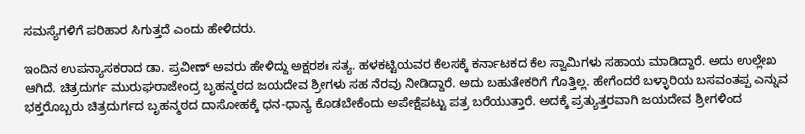ಸಮಸ್ಯೆಗಳಿಗೆ ಪರಿಹಾರ ಸಿಗುತ್ತದೆ ಎಂದು ಹೇಳಿದರು.

ಇಂದಿನ ಉಪನ್ಯಾಸಕರಾದ ಡಾ. ಪ್ರವೀಣ್ ಅವರು ಹೇಳಿದ್ದು ಅಕ್ಷರಶಃ ಸತ್ಯ. ಹಳಕಟ್ಟಿಯವರ ಕೆಲಸಕ್ಕೆ ಕರ್ನಾಟಕದ ಕೆಲ ಸ್ವಾಮಿಗಳು ಸಹಾಯ ಮಾಡಿದ್ದಾರೆ. ಅದು ಉಲ್ಲೇಖ ಆಗಿದೆ. ಚಿತ್ರದುರ್ಗ ಮುರುಘರಾಜೇಂದ್ರ ಬೃಹನ್ಮಠದ ಜಯದೇವ ಶ್ರೀಗಳು ಸಹ ನೆರವು ನೀಡಿದ್ದಾರೆ. ಅದು ಬಹುತೇಕರಿಗೆ ಗೊತ್ತಿಲ್ಲ. ಹೇಗೆಂದರೆ ಬಳ್ಳಾರಿಯ ಬಸವಂತಪ್ಪ ಎನ್ನುವ ಭಕ್ತರೊಬ್ಬರು ಚಿತ್ರದುರ್ಗದ ಬೃಹನ್ಮಠದ ದಾಸೋಹಕ್ಕೆ ಧನ-ಧಾನ್ಯ ಕೊಡಬೇಕೆಂದು ಅಪೇಕ್ಷೆಪಟ್ಟು ಪತ್ರ ಬರೆಯುತ್ತಾರೆ. ಅದಕ್ಕೆ ಪ್ರತ್ಯುತ್ತರವಾಗಿ ಜಯದೇವ ಶ್ರೀಗಳಿಂದ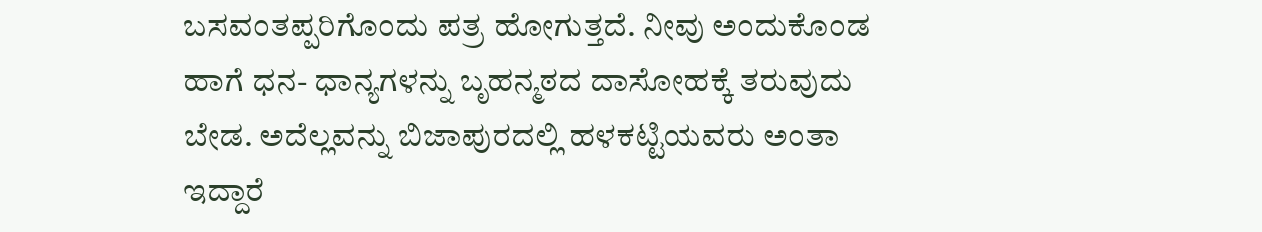ಬಸವಂತಪ್ಪರಿಗೊಂದು ಪತ್ರ ಹೋಗುತ್ತದೆ. ನೀವು ಅಂದುಕೊಂಡ ಹಾಗೆ ಧನ- ಧಾನ್ಯಗಳನ್ನು ಬೃಹನ್ಮಠದ ದಾಸೋಹಕ್ಕೆ ತರುವುದು ಬೇಡ. ಅದೆಲ್ಲವನ್ನು ಬಿಜಾಪುರದಲ್ಲಿ ಹಳಕಟ್ಟಿಯವರು ಅಂತಾ ಇದ್ದಾರೆ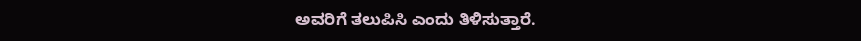ಅವರಿಗೆ ತಲುಪಿಸಿ ಎಂದು ತಿಳಿಸುತ್ತಾರೆ.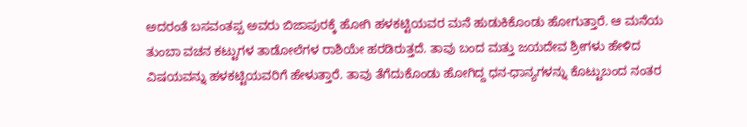ಅದರಂತೆ ಬಸವಂತಪ್ಪ ಅವರು ಬಿಜಾಪುರಕ್ಕೆ ಹೋಗಿ ಹಳಕಟ್ಟಿಯವರ ಮನೆ ಹುಡುಕಿಕೊಂಡು ಹೋಗುತ್ತಾರೆ. ಆ ಮನೆಯ ತುಂಬಾ ವಚನ ಕಟ್ಟುಗಳ ತಾಡೋಲೆಗಳ ರಾಶಿಯೇ ಹರಡಿರುತ್ತದೆ. ತಾವು ಬಂದ ಮತ್ತು ಜಯದೇವ ಶ್ರೀಗಳು ಹೇಳಿದ ವಿಷಯವನ್ನು ಹಳಕಟ್ಟಿಯವರಿಗೆ ಹೇಳುತ್ತಾರೆ. ತಾವು ತೆಗೆದುಕೊಂಡು ಹೋಗಿದ್ದ ಧನ-ಧಾನ್ಯಗಳನ್ನು ಕೊಟ್ಟುಬಂದ ನಂತರ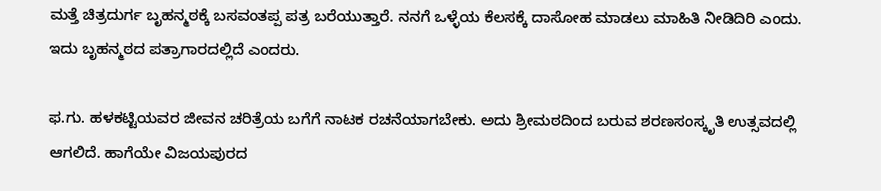ಮತ್ತೆ ಚಿತ್ರದುರ್ಗ ಬೃಹನ್ಮಠಕ್ಕೆ ಬಸವಂತಪ್ಪ ಪತ್ರ ಬರೆಯುತ್ತಾರೆ. ನನಗೆ ಒಳ್ಳೆಯ ಕೆಲಸಕ್ಕೆ ದಾಸೋಹ ಮಾಡಲು ಮಾಹಿತಿ ನೀಡಿದಿರಿ ಎಂದು. ಇದು ಬೃಹನ್ಮಠದ ಪತ್ರಾಗಾರದಲ್ಲಿದೆ ಎಂದರು.

ಫ.ಗು. ಹಳಕಟ್ಟಿಯವರ ಜೀವನ ಚರಿತ್ರೆಯ ಬಗೆಗೆ ನಾಟಕ ರಚನೆಯಾಗಬೇಕು. ಅದು ಶ್ರೀಮಠದಿಂದ ಬರುವ ಶರಣಸಂಸ್ಕೃತಿ ಉತ್ಸವದಲ್ಲಿ ಆಗಲಿದೆ. ಹಾಗೆಯೇ ವಿಜಯಪುರದ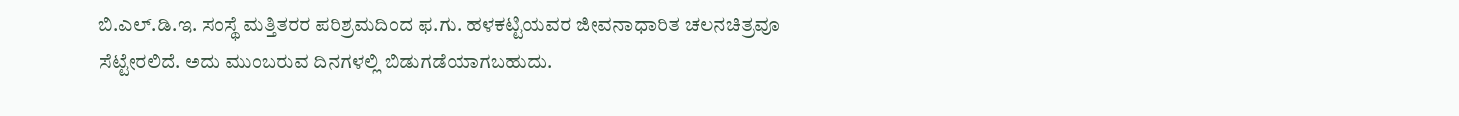ಬಿ.ಎಲ್.ಡಿ.ಇ. ಸಂಸ್ಥೆ ಮತ್ತಿತರರ ಪರಿಶ್ರಮದಿಂದ ಫ.ಗು. ಹಳಕಟ್ಟಿಯವರ ಜೀವನಾಧಾರಿತ ಚಲನಚಿತ್ರವೂ ಸೆಟ್ಟೇರಲಿದೆ. ಅದು ಮುಂಬರುವ ದಿನಗಳಲ್ಲಿ ಬಿಡುಗಡೆಯಾಗಬಹುದು.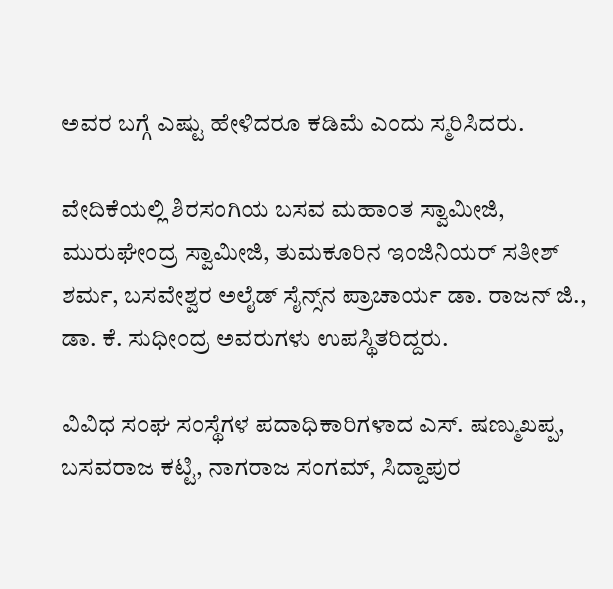ಅವರ ಬಗ್ಗೆ ಎಷ್ಟು ಹೇಳಿದರೂ ಕಡಿಮೆ ಎಂದು ಸ್ಮರಿಸಿದರು.

ವೇದಿಕೆಯಲ್ಲಿ ಶಿರಸಂಗಿಯ ಬಸವ ಮಹಾಂತ ಸ್ವಾಮೀಜಿ, ಮುರುಘೇಂದ್ರ ಸ್ವಾಮೀಜಿ, ತುಮಕೂರಿನ ಇಂಜಿನಿಯರ್ ಸತೀಶ್ ಶರ್ಮ, ಬಸವೇಶ್ವರ ಅಲೈಡ್ ಸೈನ್ಸ್‌ನ ಪ್ರಾಚಾರ್ಯ ಡಾ. ರಾಜನ್ ಜಿ., ಡಾ. ಕೆ. ಸುಧೀಂದ್ರ ಅವರುಗಳು ಉಪಸ್ಥಿತರಿದ್ದರು.

ವಿವಿಧ ಸಂಘ ಸಂಸ್ಥೆಗಳ ಪದಾಧಿಕಾರಿಗಳಾದ ಎಸ್. ಷಣ್ಮುಖಪ್ಪ, ಬಸವರಾಜ ಕಟ್ಟಿ, ನಾಗರಾಜ ಸಂಗಮ್, ಸಿದ್ದಾಪುರ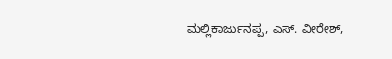ಮಲ್ಲಿಕಾರ್ಜುನಪ್ಪ, ಎಸ್. ವೀರೇಶ್,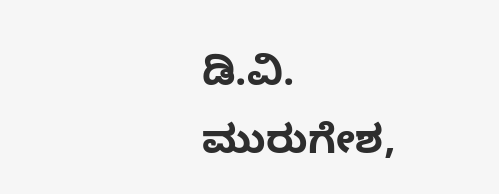ಡಿ.ವಿ. ಮುರುಗೇಶ,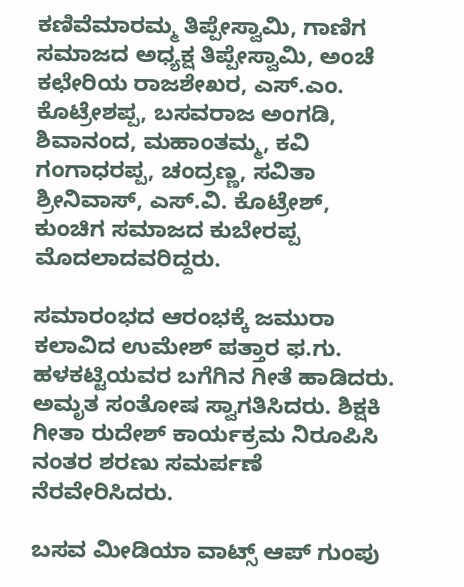ಕಣಿವೆಮಾರಮ್ಮ ತಿಪ್ಪೇಸ್ವಾಮಿ, ಗಾಣಿಗ ಸಮಾಜದ ಅಧ್ಯಕ್ಷ ತಿಪ್ಪೇಸ್ವಾಮಿ, ಅಂಚೆ ಕಛೇರಿಯ ರಾಜಶೇಖರ, ಎಸ್.ಎಂ. ಕೊಟ್ರೇಶಪ್ಪ, ಬಸವರಾಜ ಅಂಗಡಿ, ಶಿವಾನಂದ, ಮಹಾಂತಮ್ಮ, ಕವಿ ಗಂಗಾಧರಪ್ಪ, ಚಂದ್ರಣ್ಣ, ಸವಿತಾ ಶ್ರೀನಿವಾಸ್, ಎಸ್.ವಿ. ಕೊಟ್ರೇಶ್, ಕುಂಚಿಗ ಸಮಾಜದ ಕುಬೇರಪ್ಪ ಮೊದಲಾದವರಿದ್ದರು.

ಸಮಾರಂಭದ ಆರಂಭಕ್ಕೆ ಜಮುರಾ ಕಲಾವಿದ ಉಮೇಶ್ ಪತ್ತಾರ ಫ.ಗು. ಹಳಕಟ್ಟಿಯವರ ಬಗೆಗಿನ ಗೀತೆ ಹಾಡಿದರು. ಅಮೃತ ಸಂತೋಷ ಸ್ವಾಗತಿಸಿದರು. ಶಿಕ್ಷಕಿ ಗೀತಾ ರುದೇಶ್ ಕಾರ್ಯಕ್ರಮ ನಿರೂಪಿಸಿ ನಂತರ ಶರಣು ಸಮರ್ಪಣೆ ನೆರವೇರಿಸಿದರು.

ಬಸವ ಮೀಡಿಯಾ ವಾಟ್ಸ್ ಆಪ್ ಗುಂಪು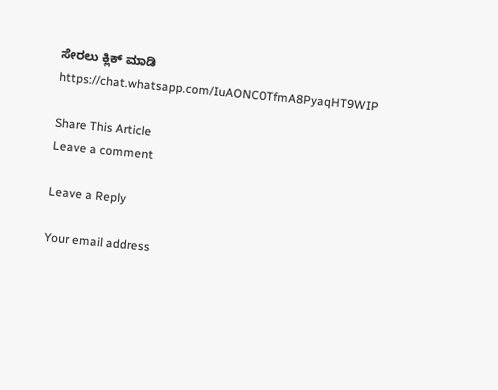ಸೇರಲು ಕ್ಲಿಕ್ ಮಾಡಿ
https://chat.whatsapp.com/IuAONC0TfmA8PyaqHT9WIP

Share This Article
Leave a comment

Leave a Reply

Your email address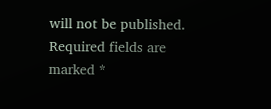will not be published. Required fields are marked *